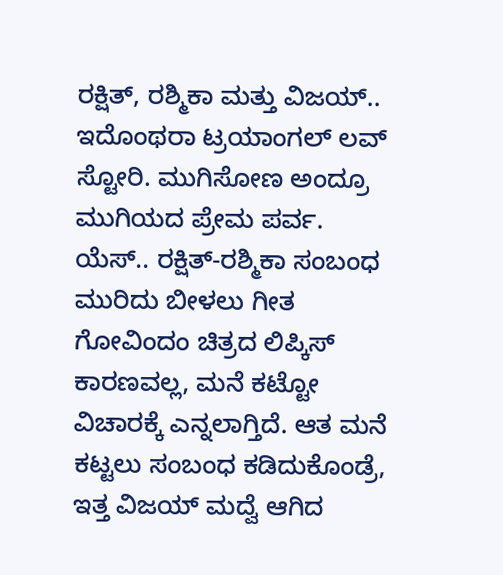ರಕ್ಷಿತ್, ರಶ್ಮಿಕಾ ಮತ್ತು ವಿಜಯ್.. ಇದೊಂಥರಾ ಟ್ರಯಾಂಗಲ್ ಲವ್ ಸ್ಟೋರಿ. ಮುಗಿಸೋಣ ಅಂದ್ರೂ ಮುಗಿಯದ ಪ್ರೇಮ ಪರ್ವ. ಯೆಸ್.. ರಕ್ಷಿತ್-ರಶ್ಮಿಕಾ ಸಂಬಂಧ ಮುರಿದು ಬೀಳಲು ಗೀತ ಗೋವಿಂದಂ ಚಿತ್ರದ ಲಿಪ್ಕಿಸ್ ಕಾರಣವಲ್ಲ, ಮನೆ ಕಟ್ಟೋ ವಿಚಾರಕ್ಕೆ ಎನ್ನಲಾಗ್ತಿದೆ. ಆತ ಮನೆ ಕಟ್ಟಲು ಸಂಬಂಧ ಕಡಿದುಕೊಂಡ್ರೆ, ಇತ್ತ ವಿಜಯ್ ಮದ್ವೆ ಆಗಿದ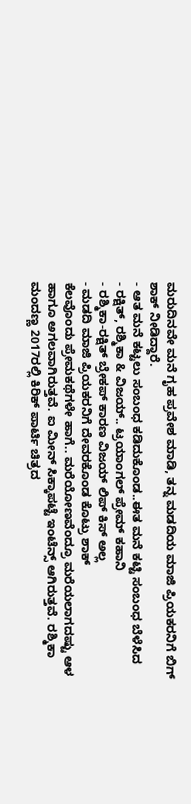ಮರುದಿನವೇ ಮನೆ ಗೃಹ ಪ್ರವೇಶ ಮಾಡಿ, ತನ್ನ ಮಡದಿಯ ಮಾಜಿ ಪ್ರಿಯಕರನಿಗೆ ಬಿಗ್ ಶಾಕ್ ನೀಡಿದ್ದಾರೆ.
- ಆತ ಮನೆ ಕಟ್ಟಲು ಸಂಬಂಧ ಕಡಿದುಕೊಂಡ..ಈತ ಮನೆ ಕಟ್ಟಿ ಸಂಬಂಧ ಬೆಳೆಸಿದ
- ರಕ್ಷಿತ್, ರಶ್ಮಿಕಾ & ವಿಜಯ್.. ಟ್ರಯಾಂಗಲ್ ಪ್ರೇಮ್ ಕಹಾನಿ
- ರಶ್ಮಿಕಾ-ರಕ್ಷಿತ್ ಬ್ರೇಕಪ್ ಕಾರಣ ವಿಜಯ್ ಲಿಪ್ ಕಿಸ್ ಅಲ್ಲ
- ಮಡದಿ ಮಾಜಿ ಪ್ರಿಯಕರನಿಗೆ ದೇವರಕೊಂಡ ಕೊಟ್ರು ಶಾಕ್
ಕೆಲವೊಂದು ಪ್ರೇಮಕಥೆಗಳೇ ಹಾಗೆ.. ಮರೆಯೋಣವೆಂದ್ರೂ ಮರೆಯಲಾಗದಷ್ಟು ಆಳ ಹಾಗೂ ಅಗಲವಾಗಿರುತ್ತವೆ. ಐ ಮೀನ್ ಸಿಕ್ಕಾಪಟ್ಟೆ ಇಂಟೆನ್ಸ್ ಆಗಿರುತ್ತವೆ. ರಶ್ಮಿಕಾ ಮಂದಣ್ಣ 2017ರಲ್ಲಿ ಕಿರಿಕ್ ಪಾರ್ಟಿ ಚಿತ್ರದ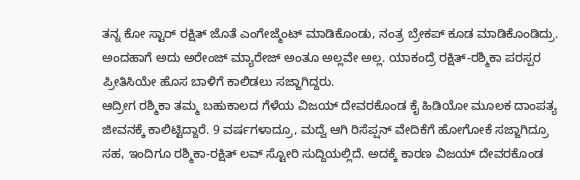ತನ್ನ ಕೋ ಸ್ಟಾರ್ ರಕ್ಷಿತ್ ಜೊತೆ ಎಂಗೇಜ್ಮೆಂಟ್ ಮಾಡಿಕೊಂಡು, ನಂತ್ರ ಬ್ರೇಕಪ್ ಕೂಡ ಮಾಡಿಕೊಂಡಿದ್ರು. ಅಂದಹಾಗೆ ಅದು ಅರೇಂಜ್ ಮ್ಯಾರೇಜ್ ಅಂತೂ ಅಲ್ಲವೇ ಅಲ್ಲ. ಯಾಕಂದ್ರೆ ರಕ್ಷಿತ್-ರಶ್ಮಿಕಾ ಪರಸ್ಪರ ಪ್ರೀತಿಸಿಯೇ ಹೊಸ ಬಾಳಿಗೆ ಕಾಲಿಡಲು ಸಜ್ಜಾಗಿದ್ದರು.
ಆದ್ರೀಗ ರಶ್ಮಿಕಾ ತಮ್ಮ ಬಹುಕಾಲದ ಗೆಳೆಯ ವಿಜಯ್ ದೇವರಕೊಂಡ ಕೈ ಹಿಡಿಯೋ ಮೂಲಕ ದಾಂಪತ್ಯ ಜೀವನಕ್ಕೆ ಕಾಲಿಟ್ಟಿದ್ದಾರೆ. 9 ವರ್ಷಗಳಾದ್ರೂ, ಮದ್ವೆ ಆಗಿ ರಿಸೆಪ್ಷನ್ ವೇದಿಕೆಗೆ ಹೋಗೋಕೆ ಸಜ್ಜಾಗಿದ್ರೂ ಸಹ, ಇಂದಿಗೂ ರಶ್ಮಿಕಾ-ರಕ್ಷಿತ್ ಲವ್ ಸ್ಟೋರಿ ಸುದ್ದಿಯಲ್ಲಿದೆ. ಅದಕ್ಕೆ ಕಾರಣ ವಿಜಯ್ ದೇವರಕೊಂಡ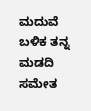ಮದುವೆ ಬಳಿಕ ತನ್ನ ಮಡದಿ ಸಮೇತ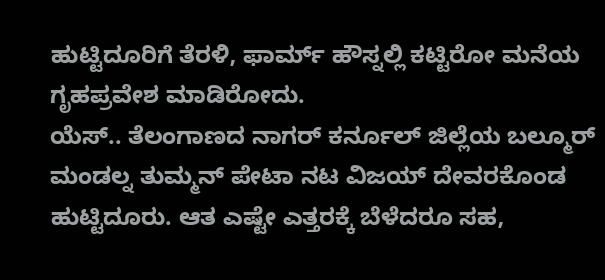ಹುಟ್ಟಿದೂರಿಗೆ ತೆರಳಿ, ಫಾರ್ಮ್ ಹೌಸ್ನಲ್ಲಿ ಕಟ್ಟಿರೋ ಮನೆಯ ಗೃಹಪ್ರವೇಶ ಮಾಡಿರೋದು.
ಯೆಸ್.. ತೆಲಂಗಾಣದ ನಾಗರ್ ಕರ್ನೂಲ್ ಜಿಲ್ಲೆಯ ಬಲ್ಮೂರ್ ಮಂಡಲ್ನ ತುಮ್ಮನ್ ಪೇಟಾ ನಟ ವಿಜಯ್ ದೇವರಕೊಂಡ ಹುಟ್ಟಿದೂರು. ಆತ ಎಷ್ಟೇ ಎತ್ತರಕ್ಕೆ ಬೆಳೆದರೂ ಸಹ,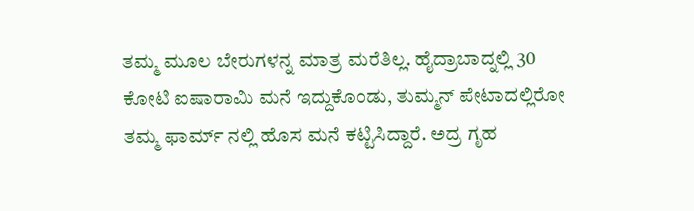ತಮ್ಮ ಮೂಲ ಬೇರುಗಳನ್ನ ಮಾತ್ರ ಮರೆತಿಲ್ಲ. ಹೈದ್ರಾಬಾದ್ನಲ್ಲಿ 30 ಕೋಟಿ ಐಷಾರಾಮಿ ಮನೆ ಇದ್ದುಕೊಂಡು, ತುಮ್ಮನ್ ಪೇಟಾದಲ್ಲಿರೋ ತಮ್ಮ ಫಾರ್ಮ್ ನಲ್ಲಿ ಹೊಸ ಮನೆ ಕಟ್ಟಿಸಿದ್ದಾರೆ. ಅದ್ರ ಗೃಹ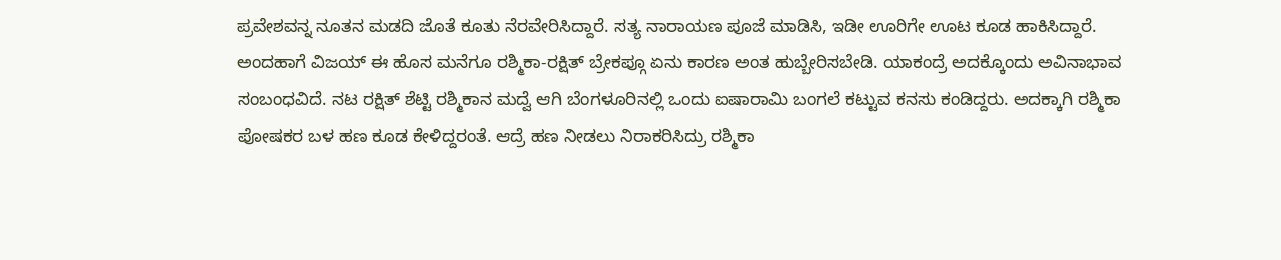ಪ್ರವೇಶವನ್ನ ನೂತನ ಮಡದಿ ಜೊತೆ ಕೂತು ನೆರವೇರಿಸಿದ್ದಾರೆ. ಸತ್ಯ ನಾರಾಯಣ ಪೂಜೆ ಮಾಡಿಸಿ, ಇಡೀ ಊರಿಗೇ ಊಟ ಕೂಡ ಹಾಕಿಸಿದ್ದಾರೆ.
ಅಂದಹಾಗೆ ವಿಜಯ್ ಈ ಹೊಸ ಮನೆಗೂ ರಶ್ಮಿಕಾ-ರಕ್ಷಿತ್ ಬ್ರೇಕಪ್ಗೂ ಏನು ಕಾರಣ ಅಂತ ಹುಬ್ಬೇರಿಸಬೇಡಿ. ಯಾಕಂದ್ರೆ ಅದಕ್ಕೊಂದು ಅವಿನಾಭಾವ ಸಂಬಂಧವಿದೆ. ನಟ ರಕ್ಷಿತ್ ಶೆಟ್ಟಿ ರಶ್ಮಿಕಾನ ಮದ್ವೆ ಆಗಿ ಬೆಂಗಳೂರಿನಲ್ಲಿ ಒಂದು ಐಷಾರಾಮಿ ಬಂಗಲೆ ಕಟ್ಟುವ ಕನಸು ಕಂಡಿದ್ದರು. ಅದಕ್ಕಾಗಿ ರಶ್ಮಿಕಾ ಪೋಷಕರ ಬಳ ಹಣ ಕೂಡ ಕೇಳಿದ್ದರಂತೆ. ಆದ್ರೆ ಹಣ ನೀಡಲು ನಿರಾಕರಿಸಿದ್ರು ರಶ್ಮಿಕಾ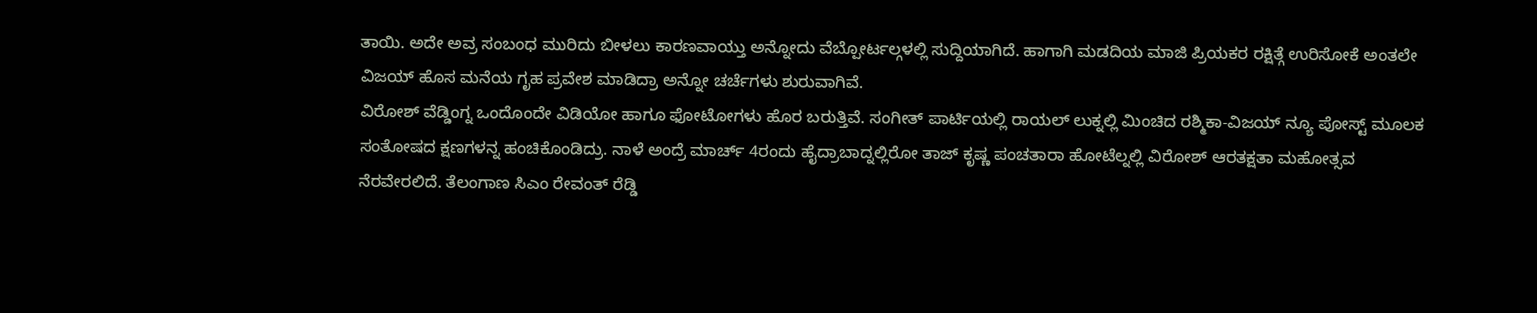ತಾಯಿ. ಅದೇ ಅವ್ರ ಸಂಬಂಧ ಮುರಿದು ಬೀಳಲು ಕಾರಣವಾಯ್ತು ಅನ್ನೋದು ವೆಬ್ಪೋರ್ಟಲ್ಗಳಲ್ಲಿ ಸುದ್ದಿಯಾಗಿದೆ. ಹಾಗಾಗಿ ಮಡದಿಯ ಮಾಜಿ ಪ್ರಿಯಕರ ರಕ್ಷಿತ್ಗೆ ಉರಿಸೋಕೆ ಅಂತಲೇ ವಿಜಯ್ ಹೊಸ ಮನೆಯ ಗೃಹ ಪ್ರವೇಶ ಮಾಡಿದ್ರಾ ಅನ್ನೋ ಚರ್ಚೆಗಳು ಶುರುವಾಗಿವೆ.
ವಿರೋಶ್ ವೆಡ್ಡಿಂಗ್ನ ಒಂದೊಂದೇ ವಿಡಿಯೋ ಹಾಗೂ ಫೋಟೋಗಳು ಹೊರ ಬರುತ್ತಿವೆ. ಸಂಗೀತ್ ಪಾರ್ಟಿಯಲ್ಲಿ ರಾಯಲ್ ಲುಕ್ನಲ್ಲಿ ಮಿಂಚಿದ ರಶ್ಮಿಕಾ-ವಿಜಯ್ ನ್ಯೂ ಪೋಸ್ಟ್ ಮೂಲಕ ಸಂತೋಷದ ಕ್ಷಣಗಳನ್ನ ಹಂಚಿಕೊಂಡಿದ್ರು. ನಾಳೆ ಅಂದ್ರೆ ಮಾರ್ಚ್ 4ರಂದು ಹೈದ್ರಾಬಾದ್ನಲ್ಲಿರೋ ತಾಜ್ ಕೃಷ್ಣ ಪಂಚತಾರಾ ಹೋಟೆಲ್ನಲ್ಲಿ ವಿರೋಶ್ ಆರತಕ್ಷತಾ ಮಹೋತ್ಸವ ನೆರವೇರಲಿದೆ. ತೆಲಂಗಾಣ ಸಿಎಂ ರೇವಂತ್ ರೆಡ್ಡಿ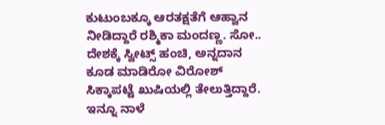ಕುಟುಂಬಕ್ಕೂ ಆರತಕ್ಷತೆಗೆ ಆಹ್ವಾನ ನೀಡಿದ್ದಾರೆ ರಶ್ಮಿಕಾ ಮಂದಣ್ಣ. ಸೋ.. ದೇಶಕ್ಕೆ ಸ್ವೀಟ್ಸ್ ಹಂಚಿ, ಅನ್ನದಾನ ಕೂಡ ಮಾಡಿರೋ ವಿರೋಶ್ ಸಿಕ್ಕಾಪಟ್ಟೆ ಖುಷಿಯಲ್ಲಿ ತೇಲುತ್ತಿದ್ದಾರೆ. ಇನ್ನೂ ನಾಳೆ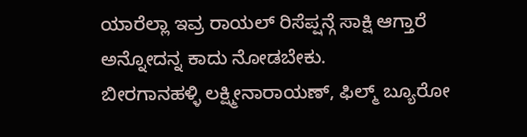ಯಾರೆಲ್ಲಾ ಇವ್ರ ರಾಯಲ್ ರಿಸೆಪ್ಷನ್ಗೆ ಸಾಕ್ಷಿ ಆಗ್ತಾರೆ ಅನ್ನೋದನ್ನ ಕಾದು ನೋಡಬೇಕು.
ಬೀರಗಾನಹಳ್ಳಿ ಲಕ್ಷ್ಮೀನಾರಾಯಣ್, ಫಿಲ್ಮ್ ಬ್ಯೂರೋ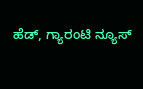ಹೆಡ್, ಗ್ಯಾರಂಟಿ ನ್ಯೂಸ್